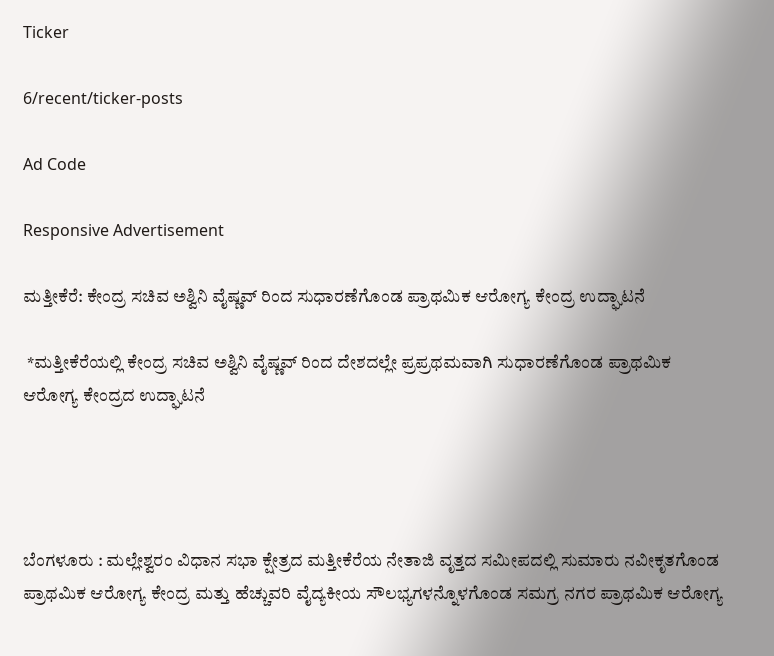Ticker

6/recent/ticker-posts

Ad Code

Responsive Advertisement

ಮತ್ತೀಕೆರೆ: ಕೇಂದ್ರ ಸಚಿವ ಅಶ್ವಿನಿ ವೈಷ್ಣವ್ ರಿಂದ ಸುಧಾರಣೆಗೊಂಡ ಪ್ರಾಥಮಿಕ ಆರೋಗ್ಯ ಕೇಂದ್ರ ಉದ್ಘಾಟನೆ

 *ಮತ್ತೀಕೆರೆಯಲ್ಲಿ ಕೇಂದ್ರ ಸಚಿವ ಅಶ್ವಿನಿ ವೈಷ್ಣವ್ ರಿಂದ ದೇಶದಲ್ಲೇ ಪ್ರಪ್ರಥಮವಾಗಿ ಸುಧಾರಣೆಗೊಂಡ ಪ್ರಾಥಮಿಕ ಆರೋಗ್ಯ ಕೇಂದ್ರದ ಉದ್ಘಾಟನೆ




ಬೆಂಗಳೂರು : ಮಲ್ಲೇಶ್ವರಂ ವಿಧಾನ ಸಭಾ ಕ್ಷೇತ್ರದ ಮತ್ತೀಕೆರೆಯ ನೇತಾಜಿ ವೃತ್ತದ ಸಮೀಪದಲ್ಲಿ ಸುಮಾರು ನವೀಕೃತಗೊಂಡ ಪ್ರಾಥಮಿಕ ಆರೋಗ್ಯ ಕೇಂದ್ರ ಮತ್ತು ಹೆಚ್ಚುವರಿ ವೈದ್ಯಕೀಯ ಸೌಲಭ್ಯಗಳನ್ನೊಳಗೊಂಡ ಸಮಗ್ರ ನಗರ ಪ್ರಾಥಮಿಕ ಆರೋಗ್ಯ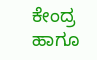ಕೇಂದ್ರ ಹಾಗೂ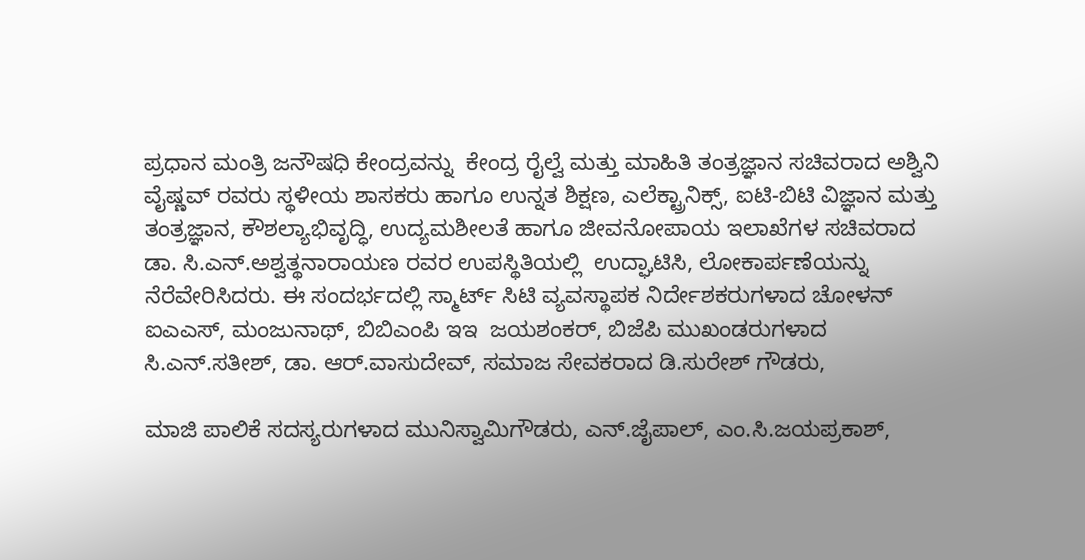ಪ್ರಧಾನ ಮಂತ್ರಿ ಜನೌಷಧಿ ಕೇಂದ್ರವನ್ನು  ಕೇಂದ್ರ ರೈಲ್ವೆ ಮತ್ತು ಮಾಹಿತಿ ತಂತ್ರಜ್ಞಾನ ಸಚಿವರಾದ ಅಶ್ವಿನಿ ವೈಷ್ಣವ್ ರವರು ಸ್ಥಳೀಯ ಶಾಸಕರು ಹಾಗೂ ಉನ್ನತ ಶಿಕ್ಷಣ, ಎಲೆಕ್ಟ್ರಾನಿಕ್ಸ್, ಐಟಿ-ಬಿಟಿ ವಿಜ್ಞಾನ ಮತ್ತು ತಂತ್ರಜ್ಞಾನ, ಕೌಶಲ್ಯಾಭಿವೃದ್ಧಿ, ಉದ್ಯಮಶೀಲತೆ ಹಾಗೂ ಜೀವನೋಪಾಯ ಇಲಾಖೆಗಳ ಸಚಿವರಾದ ಡಾ. ಸಿ.ಎನ್.ಅಶ್ವತ್ಥನಾರಾಯಣ ರವರ ಉಪಸ್ಥಿತಿಯಲ್ಲಿ  ಉದ್ಘಾಟಿಸಿ, ಲೋಕಾರ್ಪಣೆಯನ್ನು ನೆರೆವೇರಿಸಿದರು. ಈ ಸಂದರ್ಭದಲ್ಲಿ ಸ್ಮಾರ್ಟ್‌ ಸಿಟಿ ವ್ಯವಸ್ಥಾಪಕ ನಿರ್ದೇಶಕರುಗಳಾದ ಚೋಳನ್ ಐಎಎಸ್, ಮಂಜುನಾಥ್, ಬಿಬಿಎಂಪಿ ಇಇ  ಜಯಶಂಕರ್, ಬಿಜೆಪಿ ಮುಖಂಡರುಗಳಾದ  ಸಿ.ಎನ್.ಸತೀಶ್, ಡಾ. ಆರ್.ವಾಸುದೇವ್, ಸಮಾಜ ಸೇವಕರಾದ ಡಿ.ಸುರೇಶ್ ಗೌಡರು,

ಮಾಜಿ ಪಾಲಿಕೆ ಸದಸ್ಯರುಗಳಾದ ಮುನಿಸ್ವಾಮಿಗೌಡರು, ಎನ್.ಜೈಪಾಲ್, ಎಂ.ಸಿ.ಜಯಪ್ರಕಾಶ್,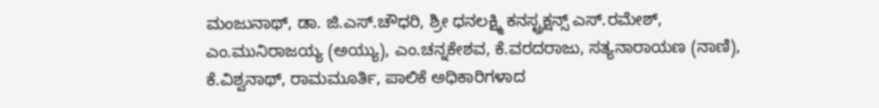ಮಂಜುನಾಥ್, ಡಾ. ಜಿ.ಎಸ್.ಚೌಧರಿ, ಶ್ರೀ ಧನಲಕ್ಷ್ಮಿ ಕನಸ್ಟ್ರಕ್ಷನ್ಸ್ ಎಸ್.ರಮೇಶ್, ಎಂ.ಮುನಿರಾಜಯ್ಯ (ಅಯ್ಯು), ಎಂ.ಚನ್ನಕೇಶವ, ಕೆ.ವರದರಾಜು, ಸತ್ಯನಾರಾಯಣ (ನಾಣಿ), ಕೆ.ವಿಶ್ವನಾಥ್, ರಾಮಮೂರ್ತಿ, ಪಾಲಿಕೆ ಅಧಿಕಾರಿಗಳಾದ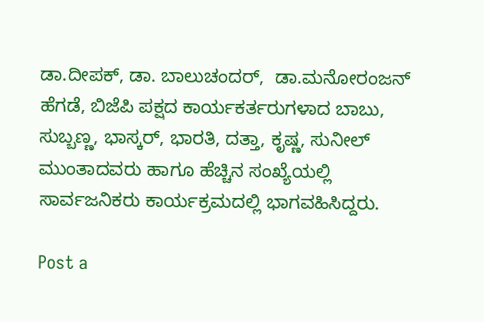ಡಾ.ದೀಪಕ್, ಡಾ. ಬಾಲುಚಂದರ್,  ಡಾ.ಮನೋರಂಜನ್ ಹೆಗಡೆ, ಬಿಜೆಪಿ ಪಕ್ಷದ ಕಾರ್ಯಕರ್ತರುಗಳಾದ ಬಾಬು, ಸುಬ್ಬಣ್ಣ, ಭಾಸ್ಕರ್, ಭಾರತಿ, ದತ್ತಾ, ಕೃಷ್ಣ, ಸುನೀಲ್  ಮುಂತಾದವರು ಹಾಗೂ ಹೆಚ್ಚಿನ ಸಂಖ್ಯೆಯಲ್ಲಿ ಸಾರ್ವಜನಿಕರು ಕಾರ್ಯಕ್ರಮದಲ್ಲಿ ಭಾಗವಹಿಸಿದ್ದರು.

Post a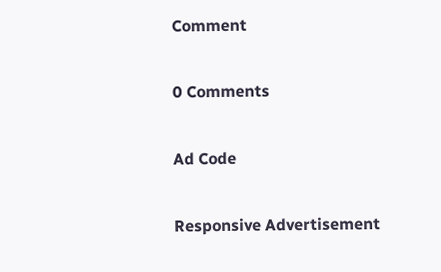Comment

0 Comments

Ad Code

Responsive Advertisement